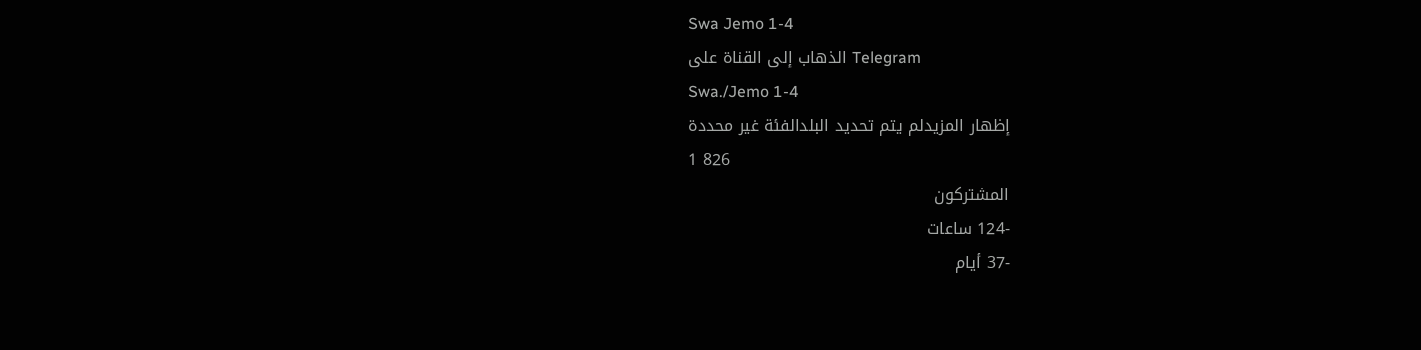Swa Jemo 1-4
الذهاب إلى القناة على Telegram
Swa./Jemo 1-4
إظهار المزيدلم يتم تحديد البلدالفئة غير محددة
1 826
المشتركون
-124 ساعات
-37 أيام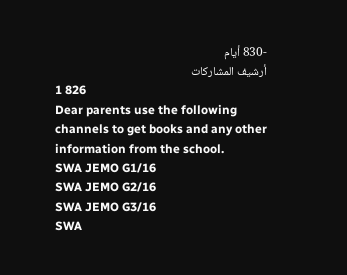-830 أيام
أرشيف المشاركات
1 826
Dear parents use the following channels to get books and any other information from the school.
SWA JEMO G1/16
SWA JEMO G2/16
SWA JEMO G3/16
SWA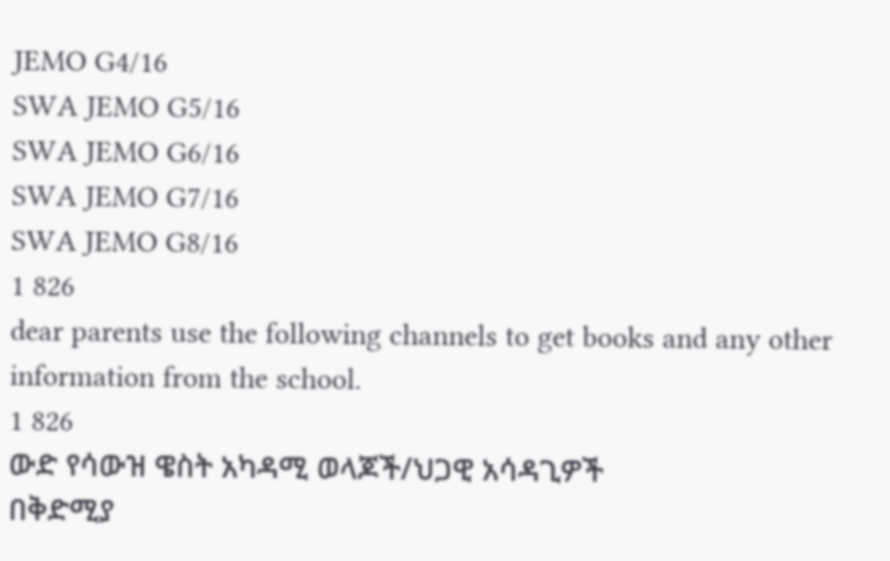JEMO G4/16
SWA JEMO G5/16
SWA JEMO G6/16
SWA JEMO G7/16
SWA JEMO G8/16
1 826
dear parents use the following channels to get books and any other information from the school.
1 826
ውድ የሳውዝ ዌስት አካዳሚ ወላጆች/ህጋዊ አሳዳጊዎች
በቅድሚያ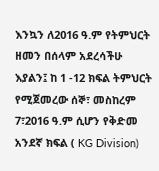እንኳን ለ2016 ዓ.ም የትምህርት ዘመን በሰላም አደረሳችሁ እያልን፤ ከ 1 -12 ክፍል ትምህርት የሚጀመረው ሰኞ፣ መስከረም 7፣2016 ዓ.ም ሲሆን የቅድመ አንደኛ ክፍል ( KG Division)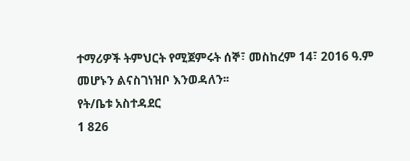ተማሪዎች ትምህርት የሚጀምሩት ሰኞ፣ መስከረም 14፣ 2016 ዓ.ም መሆኑን ልናስገነዝቦ እንወዳለን፡፡
የት/ቤቱ አስተዳደር
1 826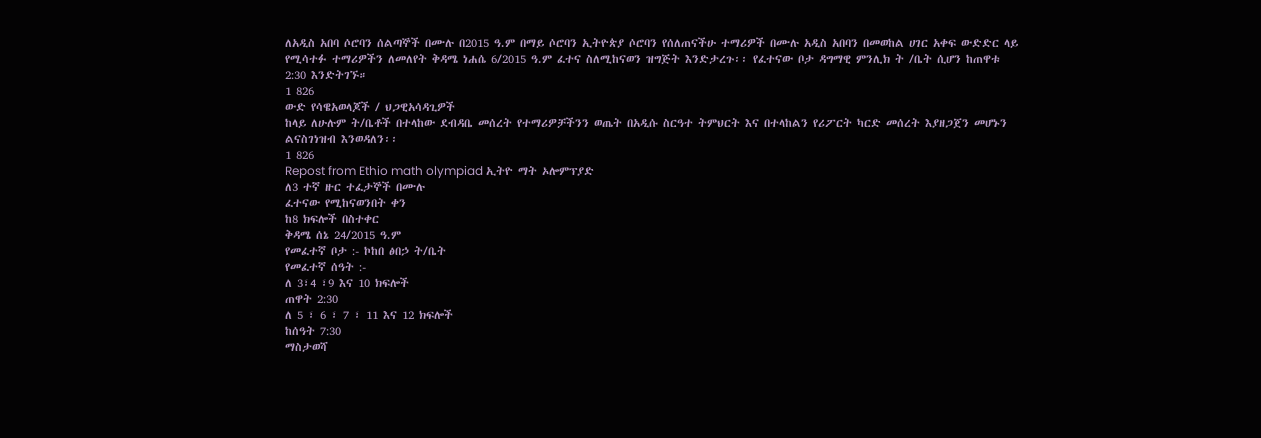ለአዲስ አበባ ሶሮባን ሰልጣኞች በሙሉ በ2015 ዓ.ም በማይ ሶሮባን ኢትዮጵያ ሶሮባን የሰለጠናችሁ ተማሪዎች በሙሉ አዲስ አበባን በመወከል ሀገር አቀፍ ውድድር ላይ የሚሳተፉ ተማሪዎችን ለመለየት ቅዳሜ ነሐሴ 6/2015 ዓ.ም ፈተና ስለሚከናወን ዝግጅት እንድታረጉ፡፡ የፈተናው ቦታ ዳግማዊ ምንሊክ ት /ቤት ሲሆን ከጠዋቱ 2:30 እንድትገኙ።
1 826
ውድ የሳዌአወላጆች / ህጋዊአሳዳጊዎች
ከላይ ለሁሉም ት/ቤቶች በተላከው ደብዳቤ መሰረት የተማሪዎቻችንን ወጤት በአዲሱ ስርዓተ ትምህርት እና በተላከልን የሪፖርት ካርድ መሰረት እያዘጋጀን መሆኑን ልናስገነዝብ እንወዳለን፡፡
1 826
Repost from Ethio math olympiad ኢትዮ ማት ኦሎምፕያድ
ለ3 ተኛ ዙር ተፈታኞች በሙሉ
ፈተናው የሚከናወንበት ቀን
ከ8 ክፍሎች በስተቀር
ቅዳሜ ሰኔ 24/2015 ዓ.ም
የመፈተኛ ቦታ :- ኮከበ ፅበኃ ት/ቤት
የመፈተኛ ሰዓት :-
ለ 3፣4 ፣9 እና 10 ክፍሎች
ጠዋት 2:30
ለ 5 ፣ 6 ፣ 7 ፣ 11 እና 12 ክፍሎች
ከሰዓት 7:30
ማስታወሻ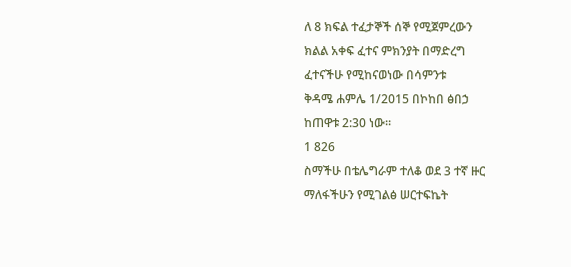ለ 8 ክፍል ተፈታኞች ሰኞ የሚጀምረውን
ክልል አቀፍ ፈተና ምክንያት በማድረግ
ፈተናችሁ የሚከናወነው በሳምንቱ
ቅዳሜ ሐምሌ 1/2015 በኮከበ ፅበኃ
ከጠዋቱ 2:30 ነው።
1 826
ስማችሁ በቴሌግራም ተለቆ ወደ 3 ተኛ ዙር
ማለፋችሁን የሚገልፅ ሠርተፍኬት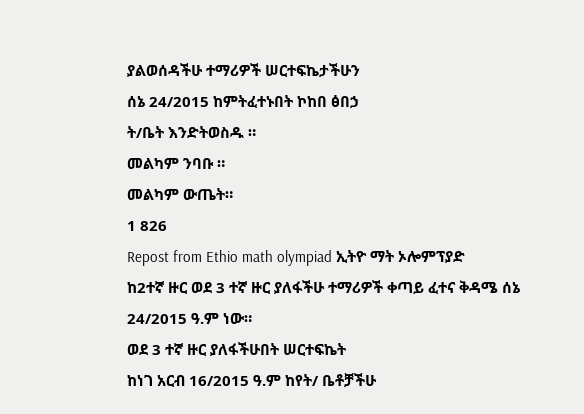ያልወሰዳችሁ ተማሪዎች ሠርተፍኬታችሁን
ሰኔ 24/2015 ከምትፈተኑበት ኮከበ ፅበኃ
ት/ቤት እንድትወስዱ ።
መልካም ንባቡ ።
መልካም ውጤት።
1 826
Repost from Ethio math olympiad ኢትዮ ማት ኦሎምፕያድ
ከ2ተኛ ዙር ወደ 3 ተኛ ዙር ያለፋችሁ ተማሪዎች ቀጣይ ፈተና ቅዳሜ ሰኔ 24/2015 ዓ.ም ነው።
ወደ 3 ተኛ ዙር ያለፋችሁበት ሠርተፍኬት
ከነገ አርብ 16/2015 ዓ.ም ከየት/ ቤቶቻችሁ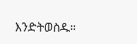እንድትወስዱ።